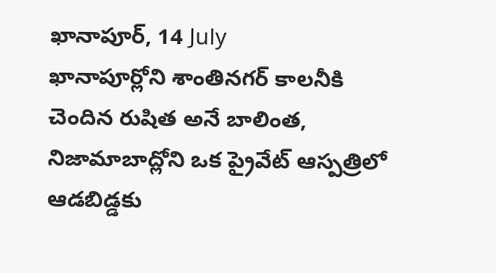ఖానాపూర్, 14 July
ఖానాపూర్లోని శాంతినగర్ కాలనీకి చెందిన రుషిత అనే బాలింత, నిజామాబాద్లోని ఒక ప్రైవేట్ ఆస్పత్రిలో ఆడబిడ్డకు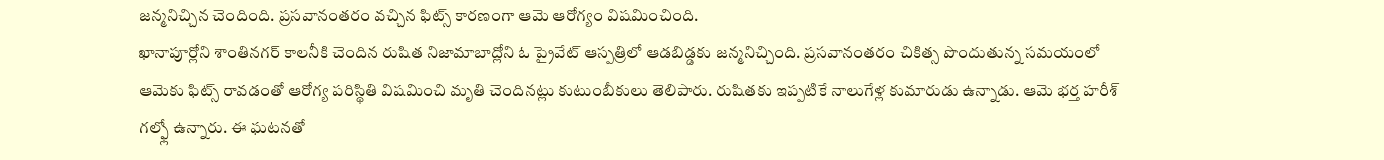జన్మనిచ్చిన చెందింది. ప్రసవానంతరం వచ్చిన ఫిట్స్ కారణంగా ఆమె ఆరోగ్యం విషమించింది.
ఖానాపూర్లోని శాంతినగర్ కాలనీకి చెందిన రుషిత నిజామాబాద్లోని ఓ ప్రైవేట్ ఆస్పత్రిలో ఆడబిడ్డకు జన్మనిచ్చింది. ప్రసవానంతరం చికిత్స పొందుతున్న సమయంలో ఆమెకు ఫిట్స్ రావడంతో ఆరోగ్య పరిస్థితి విషమించి మృతి చెందినట్లు కుటుంబీకులు తెలిపారు. రుషితకు ఇప్పటికే నాలుగేళ్ల కుమారుడు ఉన్నాడు. ఆమె భర్త హరీశ్ గల్ఫ్లో ఉన్నారు. ఈ ఘటనతో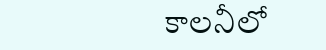కాలనీలో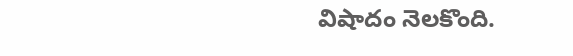విషాదం నెలకొంది.